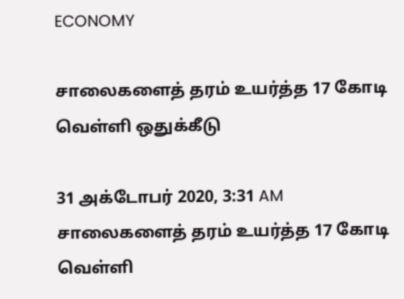ECONOMY

சாலைகளைத் தரம் உயர்த்த 17 கோடி வெள்ளி ஒதுக்கீடு

31 அக்டோபர் 2020, 3:31 AM
சாலைகளைத் தரம் உயர்த்த 17 கோடி வெள்ளி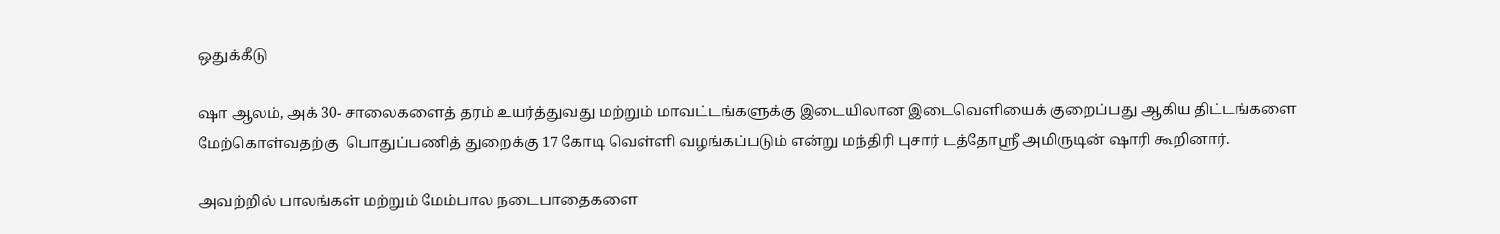ஒதுக்கீடு

ஷா ஆலம், அக் 30- சாலைகளைத் தரம் உயர்த்துவது மற்றும் மாவட்டங்களுக்கு இடையிலான இடைவெளியைக் குறைப்பது ஆகிய திட்டங்களை மேற்கொள்வதற்கு  பொதுப்பணித் துறைக்கு 17 கோடி வெள்ளி வழங்கப்படும் என்று மந்திரி புசார் டத்தோஸ்ரீ அமிருடின் ஷாரி கூறினார்.

அவற்றில் பாலங்கள் மற்றும் மேம்பால நடைபாதைகளை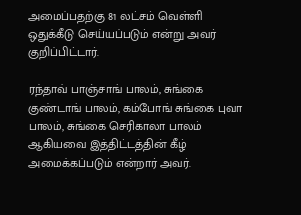அமைப்பதற்கு 81 லட்சம் வெள்ளி ஒதுக்கீடு செய்யப்படும் என்று அவர் குறிப்பிட்டார்.

ரந்தாவ் பாஞ்சாங் பாலம், சுங்கை குண்டாங் பாலம், கம்போங் சுங்கை புவா பாலம், சுங்கை செரிகாலா பாலம் ஆகியவை இத்திட்டத்தின் கீழ் அமைக்கப்படும் என்றார் அவர்.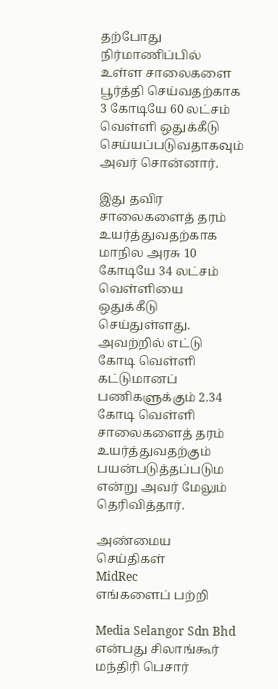தற்போது நிர்மாணிப்பில் உள்ள சாலைகளை பூர்த்தி செய்வதற்காக  3 கோடியே 60 லட்சம் வெள்ளி ஒதுக்கீடு செய்யப்படுவதாகவும் அவர் சொன்னார்.

இது தவிர சாலைகளைத் தரம் உயர்த்துவதற்காக மாநில அரசு 10 கோடியே 34 லட்சம் வெள்ளியை ஒதுக்கீடு செய்துள்ளது. அவற்றில் எட்டு கோடி வெள்ளி கட்டுமானப் பணிகளுக்கும் 2.34 கோடி வெள்ளி  சாலைகளைத் தரம் உயர்த்துவதற்கும் பயன்படுத்தப்படும என்று அவர் மேலும் தெரிவித்தார்.

அண்மைய செய்திகள்
MidRec
எங்களைப் பற்றி

Media Selangor Sdn Bhd என்பது சிலாங்கூர் மந்திரி பெசார்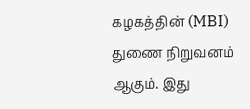கழகத்தின் (MBI) துணை நிறுவனம் ஆகும். இது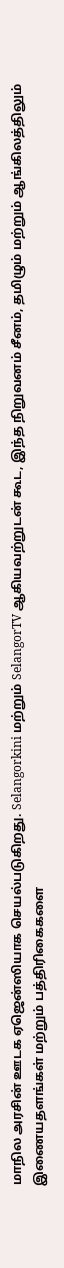மாநில அரசின் ஊடக ஏஜென்ஸியாக செயல்படுகிறது. Selangorkini மற்றும் SelangorTV ஆகியவற்றுடன் கூட, இந்த நிறுவனம் சீனம், தமிழும் மற்றும் ஆங்கிலத்திலும் இணையதளங்கள் மற்றும் பத்திரிகைகளை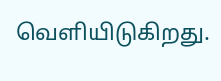வெளியிடுகிறது.